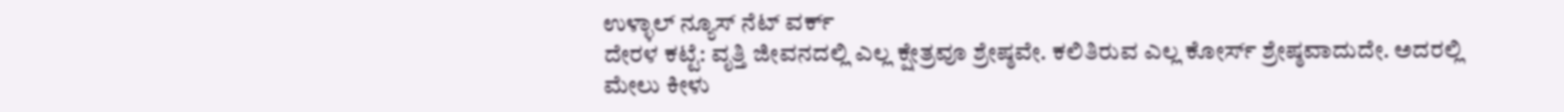ಉಳ್ಳಾಲ್ ನ್ಯೂಸ್ ನೆಟ್ ವರ್ಕ್
ದೇರಳ ಕಟ್ಟೆ: ವೃತ್ತಿ ಜೀವನದಲ್ಲಿ ಎಲ್ಲ ಕ್ಷೇತ್ರವೂ ಶ್ರೇಷ್ಠವೇ. ಕಲಿತಿರುವ ಎಲ್ಲ ಕೋರ್ಸ್ ಶ್ರೇಷ್ಠವಾದುದೇ. ಅದರಲ್ಲಿ ಮೇಲು ಕೀಳು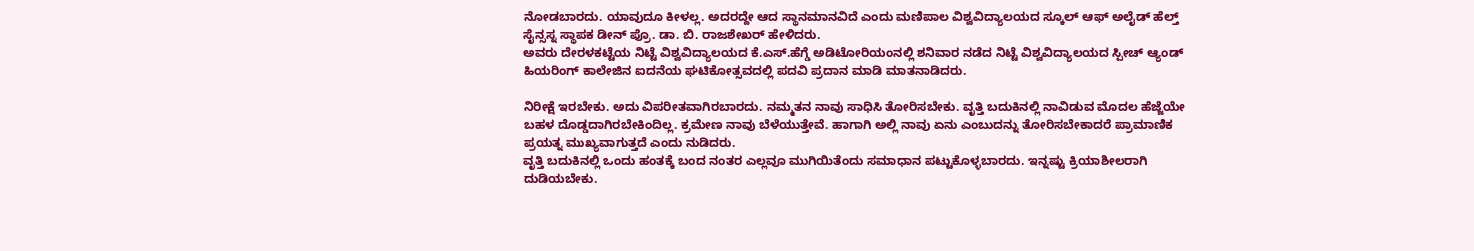ನೋಡಬಾರದು. ಯಾವುದೂ ಕೀಳಲ್ಲ. ಅದರದ್ದೇ ಆದ ಸ್ಥಾನಮಾನವಿದೆ ಎಂದು ಮಣಿಪಾಲ ವಿಶ್ವವಿದ್ಯಾಲಯದ ಸ್ಕೂಲ್ ಆಫ್ ಅಲೈಡ್ ಹೆಲ್ತ್ ಸೈನ್ಸಸ್ನ ಸ್ಥಾಪಕ ಡೀನ್ ಪ್ರೊ. ಡಾ. ಬಿ. ರಾಜಶೇಖರ್ ಹೇಳಿದರು.
ಅವರು ದೇರಳಕಟ್ಟೆಯ ನಿಟ್ಟೆ ವಿಶ್ವವಿದ್ಯಾಲಯದ ಕೆ.ಎಸ್.ಹೆಗ್ಡೆ ಅಡಿಟೋರಿಯಂನಲ್ಲಿ ಶನಿವಾರ ನಡೆದ ನಿಟ್ಟೆ ವಿಶ್ವವಿದ್ಯಾಲಯದ ಸ್ಪೀಚ್ ಆ್ಯಂಡ್ ಹಿಯರಿಂಗ್ ಕಾಲೇಜಿನ ಐದನೆಯ ಘಟಿಕೋತ್ಸವದಲ್ಲಿ ಪದವಿ ಪ್ರದಾನ ಮಾಡಿ ಮಾತನಾಡಿದರು.

ನಿರೀಕ್ಷೆ ಇರಬೇಕು. ಅದು ವಿಪರೀತವಾಗಿರಬಾರದು. ನಮ್ಮತನ ನಾವು ಸಾಧಿಸಿ ತೋರಿಸಬೇಕು. ವೃತ್ತಿ ಬದುಕಿನಲ್ಲಿ ನಾವಿಡುವ ಮೊದಲ ಹೆಜ್ಜೆಯೇ ಬಹಳ ದೊಡ್ಡದಾಗಿರಬೇಕಿಂದಿಲ್ಲ. ಕ್ರಮೇಣ ನಾವು ಬೆಳೆಯುತ್ತೇವೆ. ಹಾಗಾಗಿ ಅಲ್ಲಿ ನಾವು ಏನು ಎಂಬುದನ್ನು ತೋರಿಸಬೇಕಾದರೆ ಪ್ರಾಮಾಣಿಕ ಪ್ರಯತ್ನ ಮುಖ್ಯವಾಗುತ್ತದೆ ಎಂದು ನುಡಿದರು.
ವೃತ್ತಿ ಬದುಕಿನಲ್ಲಿ ಒಂದು ಹಂತಕ್ಕೆ ಬಂದ ನಂತರ ಎಲ್ಲವೂ ಮುಗಿಯಿತೆಂದು ಸಮಾಧಾನ ಪಟ್ಟುಕೊಳ್ಳಬಾರದು. ಇನ್ನಷ್ಟು ಕ್ರಿಯಾಶೀಲರಾಗಿ ದುಡಿಯಬೇಕು.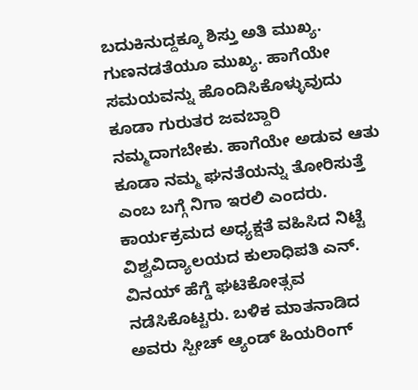ಬದುಕಿನುದ್ದಕ್ಕೂ ಶಿಸ್ತು ಅತಿ ಮುಖ್ಯ. ಗುಣನಡತೆಯೂ ಮುಖ್ಯ. ಹಾಗೆಯೇ ಸಮಯವನ್ನು ಹೊಂದಿಸಿಕೊಳ್ಳುವುದು ಕೂಡಾ ಗುರುತರ ಜವಬ್ದಾರಿ ನಮ್ಮದಾಗಬೇಕು. ಹಾಗೆಯೇ ಅಡುವ ಆತು ಕೂಡಾ ನಮ್ಮ ಘನತೆಯನ್ನು ತೋರಿಸುತ್ತೆ ಎಂಬ ಬಗ್ಗೆ ನಿಗಾ ಇರಲಿ ಎಂದರು.
ಕಾರ್ಯಕ್ರಮದ ಅಧ್ಯಕ್ಷತೆ ವಹಿಸಿದ ನಿಟ್ಟೆ ವಿಶ್ವವಿದ್ಯಾಲಯದ ಕುಲಾಧಿಪತಿ ಎನ್. ವಿನಯ್ ಹೆಗ್ಡೆ ಘಟಿಕೋತ್ಸವ ನಡೆಸಿಕೊಟ್ಟರು. ಬಳಿಕ ಮಾತನಾಡಿದ ಅವರು ಸ್ಪೀಚ್ ಆ್ಯಂಡ್ ಹಿಯರಿಂಗ್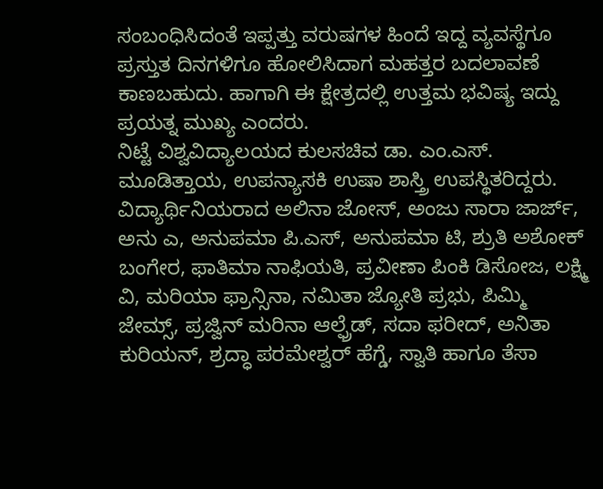ಸಂಬಂಧಿಸಿದಂತೆ ಇಪ್ಪತ್ತು ವರುಷಗಳ ಹಿಂದೆ ಇದ್ದ ವ್ಯವಸ್ಥೆಗೂ ಪ್ರಸ್ತುತ ದಿನಗಳಿಗೂ ಹೋಲಿಸಿದಾಗ ಮಹತ್ತರ ಬದಲಾವಣೆ ಕಾಣಬಹುದು. ಹಾಗಾಗಿ ಈ ಕ್ಷೇತ್ರದಲ್ಲಿ ಉತ್ತಮ ಭವಿಷ್ಯ ಇದ್ದು ಪ್ರಯತ್ನ ಮುಖ್ಯ ಎಂದರು.
ನಿಟ್ಟೆ ವಿಶ್ವವಿದ್ಯಾಲಯದ ಕುಲಸಚಿವ ಡಾ. ಎಂ.ಎಸ್. ಮೂಡಿತ್ತಾಯ, ಉಪನ್ಯಾಸಕಿ ಉಷಾ ಶಾಸ್ತ್ರಿ ಉಪಸ್ಥಿತರಿದ್ದರು.
ವಿದ್ಯಾರ್ಥಿನಿಯರಾದ ಅಲಿನಾ ಜೋಸ್, ಅಂಜು ಸಾರಾ ಜಾರ್ಜ್, ಅನು ಎ, ಅನುಪಮಾ ಪಿ.ಎಸ್, ಅನುಪಮಾ ಟಿ, ಶ್ರುತಿ ಅಶೋಕ್ ಬಂಗೇರ, ಫಾತಿಮಾ ನಾಫಿಯತಿ, ಪ್ರವೀಣಾ ಪಿಂಕಿ ಡಿಸೋಜ, ಲಕ್ಷ್ಮಿ ವಿ, ಮರಿಯಾ ಫ್ರಾನ್ಸಿನಾ, ನಮಿತಾ ಜ್ಯೋತಿ ಪ್ರಭು, ಪಿಮ್ಮಿ ಜೇಮ್ಸ್, ಪ್ರಜ್ವಿನ್ ಮರಿನಾ ಆಲ್ಫ್ರೆಡ್, ಸದಾ ಫರೀದ್, ಅನಿತಾ ಕುರಿಯನ್, ಶ್ರದ್ಧಾ ಪರಮೇಶ್ವರ್ ಹೆಗ್ಡೆ, ಸ್ವಾತಿ ಹಾಗೂ ತೆಸಾ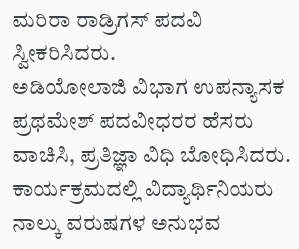ಮರಿರಾ ರಾಡ್ರಿಗಸ್ ಪದವಿ ಸ್ವೀಕರಿಸಿದರು.
ಅಡಿಯೋಲಾಜಿ ವಿಭಾಗ ಉಪನ್ಯಾಸಕ ಪ್ರಥಮೇಶ್ ಪದವೀಧರರ ಹೆಸರು ವಾಚಿಸಿ, ಪ್ರತಿಜ್ಞಾ ವಿಧಿ ಬೋಧಿಸಿದರು.
ಕಾರ್ಯಕ್ರಮದಲ್ಲಿ ವಿದ್ಯಾರ್ಥಿನಿಯರು ನಾಲ್ಕು ವರುಷಗಳ ಅನುಭವ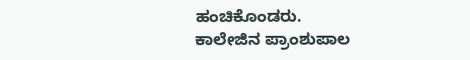ಹಂಚಿಕೊಂಡರು.
ಕಾಲೇಜಿನ ಪ್ರಾಂಶುಪಾಲ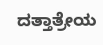ದತ್ತಾತ್ರೇಯ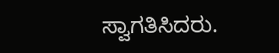ಸ್ವಾಗತಿಸಿದರು.